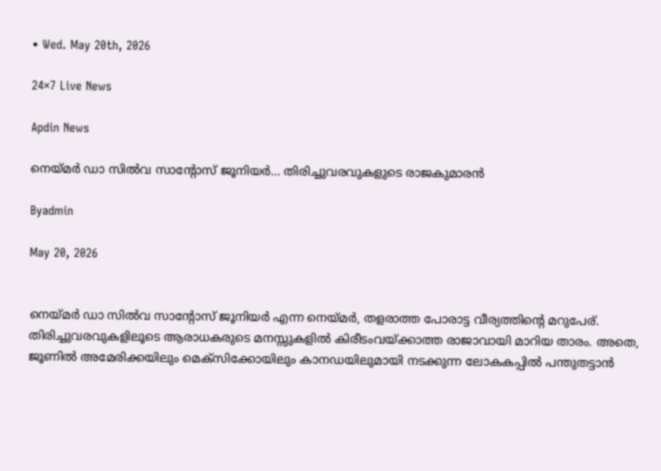• Wed. May 20th, 2026

24×7 Live News

Apdin News

നെയ്‌മര്‍ ഡാ സില്‍വ സാന്റോസ് ജൂനിയര്‍… തിരിച്ചുവരവുകളുടെ രാജകുമാരന്‍

Byadmin

May 20, 2026


നെയ്‌മര്‍ ഡാ സില്‍വ സാന്റോസ് ജൂനിയര്‍ എന്ന നെയ്‌മര്‍, തളരാത്ത പോരാട്ട വീര്യത്തിന്റെ മറുപേര്. തിരിച്ചുവരവുകളിലൂടെ ആരാധകരുടെ മനസ്സുകളില്‍ കിരീടംവയ്‌ക്കാത്ത രാജാവായി മാറിയ താരം. അതെ, ജൂണില്‍ അമേരിക്കയിലും മെക്‌സിക്കോയിലും കാനഡയിലുമായി നടക്കുന്ന ലോകകപ്പില്‍ പന്തുതട്ടാന്‍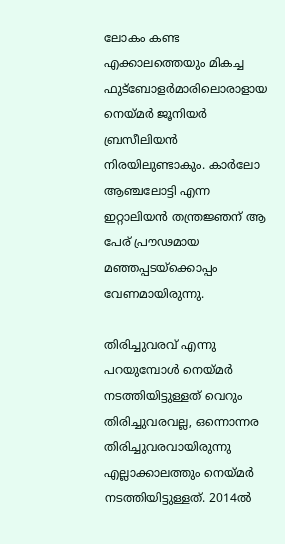ലോകം കണ്ട എക്കാലത്തെയും മികച്ച ഫുട്‌ബോളര്‍മാരിലൊരാളായ നെയ്‌മര്‍ ജൂനിയര്‍ ബ്രസീലിയന്‍ നിരയിലുണ്ടാകും. കാര്‍ലോ ആഞ്ചലോട്ടി എന്ന ഇറ്റാലിയന്‍ തന്ത്രജ്ഞന് ആ പേര് പ്രൗഢമായ മഞ്ഞപ്പടയ്‌ക്കൊപ്പം വേണമായിരുന്നു.

തിരിച്ചുവരവ് എന്നു പറയുമ്പോള്‍ നെയ്‌മര്‍ നടത്തിയിട്ടുള്ളത് വെറും തിരിച്ചുവരവല്ല, ഒന്നൊന്നര തിരിച്ചുവരവായിരുന്നു എല്ലാക്കാലത്തും നെയ്‌മര്‍ നടത്തിയിട്ടുള്ളത്. 2014ല്‍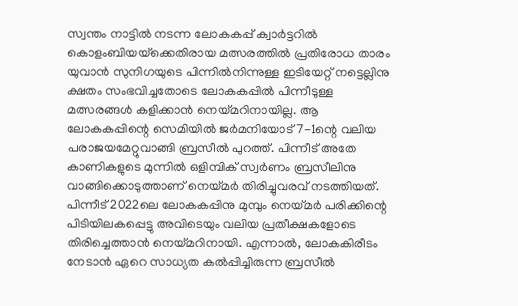സ്വന്തം നാട്ടില്‍ നടന്ന ലോകകപ്പ് ക്വാര്‍ട്ടറില്‍ കൊളംബിയയ്‌ക്കെതിരായ മത്സരത്തില്‍ പ്രതിരോധ താരം യുവാന്‍ സുനിഗയുടെ പിന്നില്‍നിന്നുള്ള ഇടിയേറ്റ് നട്ടെല്ലിനു ക്ഷതം സംഭവിച്ചതോടെ ലോകകപ്പില്‍ പിന്നീടുള്ള മത്സരങ്ങള്‍ കളിക്കാന്‍ നെയ്‌മറിനായില്ല. ആ ലോകകപ്പിന്റെ സെമിയില്‍ ജര്‍മനിയോട് 7-1ന്റെ വലിയ പരാജയമേറ്റുവാങ്ങി ബ്രസീല്‍ പുറത്ത്. പിന്നീട് അതേ കാണികളുടെ മുന്നില്‍ ഒളിമ്പിക് സ്വര്‍ണം ബ്രസീലിനു വാങ്ങിക്കൊടുത്താണ് നെയ്‌മര്‍ തിരിച്ചുവരവ് നടത്തിയത്. പിന്നീട് 2022ലെ ലോകകപ്പിനു മുമ്പും നെയ്‌മര്‍ പരിക്കിന്റെ പിടിയിലകപ്പെട്ടു അവിടെയും വലിയ പ്രതീക്ഷകളോടെ തിരിച്ചെത്താന്‍ നെയ്‌മറിനായി. എന്നാല്‍, ലോകകിരീടം നേടാന്‍ ഏറെ സാധ്യത കല്‍പ്പിച്ചിരുന്ന ബ്രസീല്‍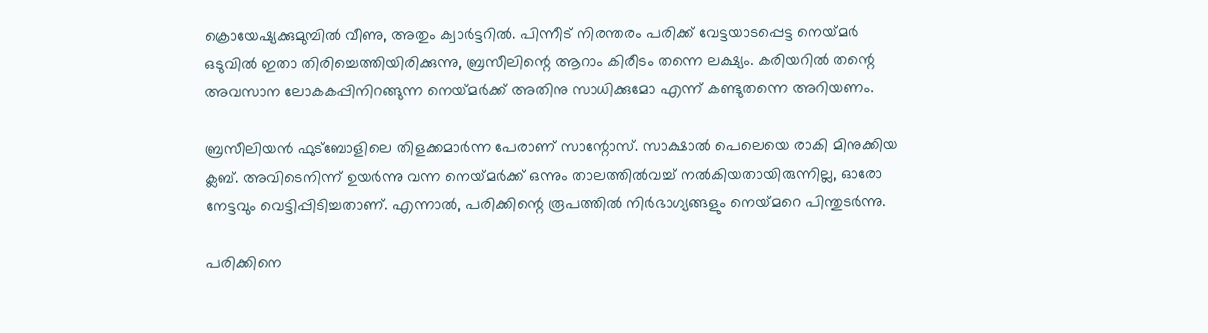ക്രൊയേഷ്യക്കുമുമ്പില്‍ വീണു, അതും ക്വാര്‍ട്ടറില്‍. പിന്നീട് നിരന്തരം പരിക്ക് വേട്ടയാടപ്പെട്ട നെയ്‌മര്‍ ഒടുവില്‍ ഇതാ തിരിച്ചെത്തിയിരിക്കുന്നു, ബ്രസീലിന്റെ ആറാം കിരീടം തന്നെ ലക്ഷ്യം. കരിയറില്‍ തന്റെ അവസാന ലോകകപ്പിനിറങ്ങുന്ന നെയ്‌മര്‍ക്ക് അതിനു സാധിക്കുമോ എന്ന് കണ്ടുതന്നെ അറിയണം.

ബ്രസീലിയന്‍ ഫുട്‌ബോളിലെ തിളക്കമാര്‍ന്ന പേരാണ് സാന്റോസ്. സാക്ഷാല്‍ പെലെയെ രാകി മിനുക്കിയ ക്ലബ്. അവിടെനിന്ന് ഉയര്‍ന്നു വന്ന നെയ്‌മര്‍ക്ക് ഒന്നും താലത്തില്‍വച്ച് നല്‍കിയതായിരുന്നില്ല, ഓരോ നേട്ടവും വെട്ടിപ്പിടിച്ചതാണ്. എന്നാല്‍, പരിക്കിന്റെ രൂപത്തില്‍ നിര്‍ഭാഗ്യങ്ങളും നെയ്‌മറെ പിന്തുടര്‍ന്നു.

പരിക്കിനെ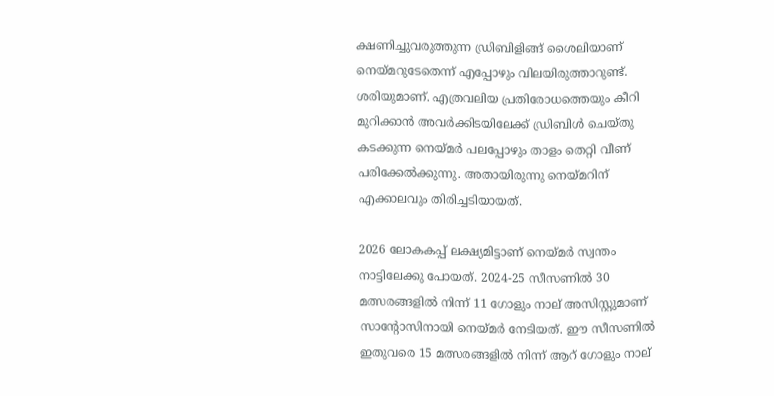ക്ഷണിച്ചുവരുത്തുന്ന ഡ്രിബിളിങ്ങ് ശൈലിയാണ് നെയ്‌മറുടേതെന്ന് എപ്പോഴും വിലയിരുത്താറുണ്ട്. ശരിയുമാണ്. എത്രവലിയ പ്രതിരോധത്തെയും കീറി മുറിക്കാന്‍ അവര്‍ക്കിടയിലേക്ക് ഡ്രിബിള്‍ ചെയ്തു കടക്കുന്ന നെയ്‌മര്‍ പലപ്പോഴും താളം തെറ്റി വീണ് പരിക്കേല്‍ക്കുന്നു. അതായിരുന്നു നെയ്‌മറിന് എക്കാലവും തിരിച്ചടിയായത്.

2026 ലോകകപ്പ് ലക്ഷ്യമിട്ടാണ് നെയ്‌മര്‍ സ്വന്തം നാട്ടിലേക്കു പോയത്. 2024-25 സീസണില്‍ 30 മത്സരങ്ങളില്‍ നിന്ന് 11 ഗോളും നാല് അസിസ്റ്റുമാണ് സാന്റോസിനായി നെയ്‌മര്‍ നേടിയത്. ഈ സീസണില്‍ ഇതുവരെ 15 മത്സരങ്ങളില്‍ നിന്ന് ആറ് ഗോളും നാല്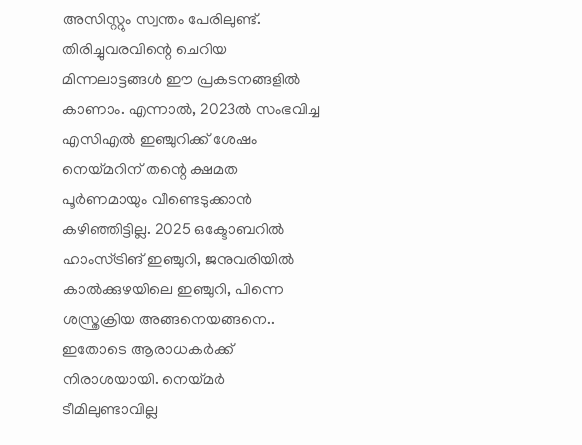അസിസ്റ്റും സ്വന്തം പേരിലുണ്ട്. തിരിച്ചുവരവിന്റെ ചെറിയ മിന്നലാട്ടങ്ങള്‍ ഈ പ്രകടനങ്ങളില്‍ കാണാം. എന്നാല്‍, 2023ല്‍ സംഭവിച്ച എസിഎല്‍ ഇഞ്ചുറിക്ക് ശേഷം നെയ്‌മറിന് തന്റെ ക്ഷമത പൂര്‍ണമായും വീണ്ടെടുക്കാന്‍ കഴിഞ്ഞിട്ടില്ല. 2025 ഒക്ടോബറില്‍ ഹാംസ്ട്രിങ് ഇഞ്ചുറി, ജനുവരിയില്‍ കാല്‍ക്കുഴയിലെ ഇഞ്ചുറി, പിന്നെ ശസ്ത്രക്രിയ അങ്ങനെയങ്ങനെ.. ഇതോടെ ആരാധകര്‍ക്ക് നിരാശയായി. നെയ്‌മര്‍ ടീമിലുണ്ടാവില്ല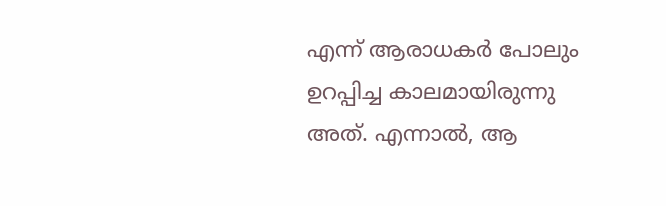എന്ന് ആരാധകര്‍ പോലും ഉറപ്പിച്ച കാലമായിരുന്നു അത്. എന്നാല്‍, ആ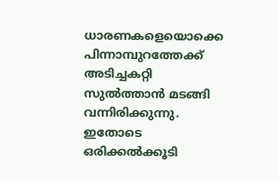ധാരണകളെയൊക്കെ പിന്നാമ്പുറത്തേക്ക് അടിച്ചകറ്റി സുല്‍ത്താന്‍ മടങ്ങി വന്നിരിക്കുന്നു. ഇതോടെ ഒരിക്കല്‍ക്കൂടി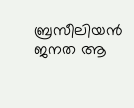ബ്രസീലിയന്‍ ജനത ആ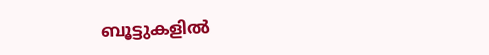ബൂട്ടുകളില്‍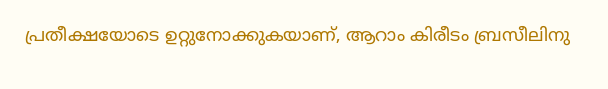പ്രതീക്ഷയോടെ ഉറ്റുനോക്കുകയാണ്, ആറാം കിരീടം ബ്രസീലിനു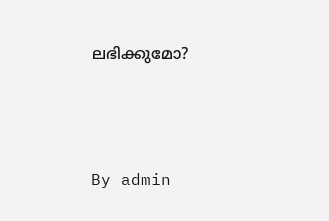ലഭിക്കുമോ?





By admin